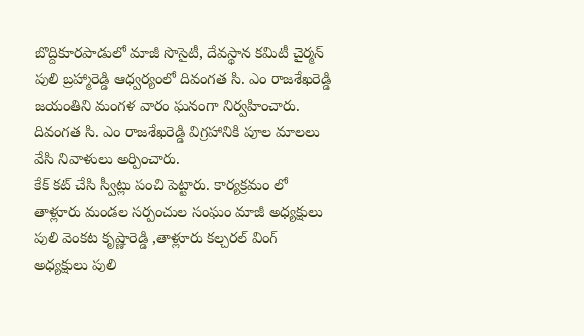బొద్దికూరపాడులో మాజీ సొసైటీ, దేవస్థాన కమిటీ చైర్మన్ పులి బ్రహ్మారెడ్డి ఆధ్వర్యంలో దివంగత సి. ఎం రాజశేఖరెడ్డి జయంతిని మంగళ వారం ఘనంగా నిర్వహించారు.
దివంగత సి. ఎం రాజశేఖరెడ్డి విగ్రహానికి పూల మాలలు వేసి నివాళులు అర్పించారు.
కేక్ కట్ చేసి స్వీట్లు పంచి పెట్టారు. కార్యక్రమం లో
తాళ్లూరు మండల సర్పంచుల సంఘం మాజీ అధ్యక్షులు
పులి వెంకట కృష్ణారెడ్డి ,తాళ్లూరు కల్చరల్ వింగ్ అధ్యక్షులు పులి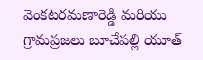వెంకటరమణారెడ్డి మరియు గ్రామప్రజలు బూచేపల్లి యూత్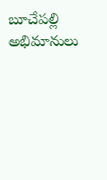బూచేపల్లి అభిమానులు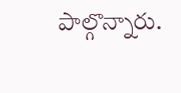పాల్గొన్నారు.